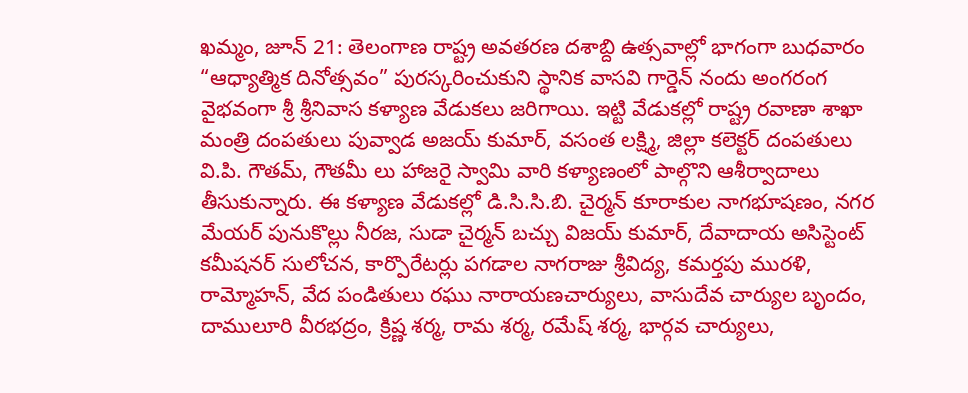ఖమ్మం, జూన్ 21: తెలంగాణ రాష్ట్ర అవతరణ దశాబ్ది ఉత్సవాల్లో భాగంగా బుధవారం “ఆధ్యాత్మిక దినోత్సవం” పురస్కరించుకుని స్థానిక వాసవి గార్డెన్ నందు అంగరంగ వైభవంగా శ్రీ శ్రీనివాస కళ్యాణ వేడుకలు జరిగాయి. ఇట్టి వేడుకల్లో రాష్ట్ర రవాణా శాఖా మంత్రి దంపతులు పువ్వాడ అజయ్ కుమార్, వసంత లక్ష్మి, జిల్లా కలెక్టర్ దంపతులు వి.పి. గౌతమ్, గౌతమీ లు హాజరై స్వామి వారి కళ్యాణంలో పాల్గొని ఆశీర్వాదాలు తీసుకున్నారు. ఈ కళ్యాణ వేడుకల్లో డి.సి.సి.బి. చైర్మన్ కూరాకుల నాగభూషణం, నగర మేయర్ పునుకొల్లు నీరజ, సుడా చైర్మన్ బచ్చు విజయ్ కుమార్, దేవాదాయ అసిస్టెంట్ కమీషనర్ సులోచన, కార్పొరేటర్లు పగడాల నాగరాజు శ్రీవిద్య, కమర్తపు మురళి, రామ్మోహన్, వేద పండితులు రఘు నారాయణచార్యులు, వాసుదేవ చార్యుల బృందం, దాములూరి వీరభద్రం, క్రిష్ణ శర్మ, రామ శర్మ, రమేష్ శర్మ, భార్గవ చార్యులు,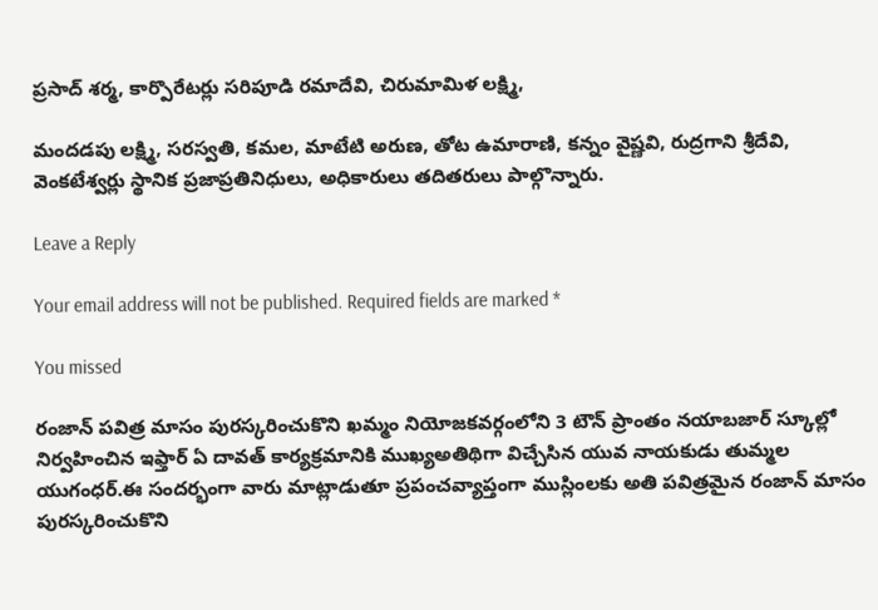ప్రసాద్ శర్మ, కార్పొరేటర్లు సరిపూడి రమాదేవి, చిరుమామిళ లక్ష్మి,

మందడపు లక్ష్మి, సరస్వతి, కమల, మాటేటి అరుణ, తోట ఉమారాణి, కన్నం వైష్ణవి, రుద్రగాని శ్రీదేవి, వెంకటేశ్వర్లు స్థానిక ప్రజాప్రతినిధులు, అధికారులు తదితరులు పాల్గొన్నారు.

Leave a Reply

Your email address will not be published. Required fields are marked *

You missed

రంజాన్ పవిత్ర మాసం పురస్కరించుకొని ఖమ్మం నియోజకవర్గంలోని 3 టౌన్ ప్రాంతం నయాబజార్ స్కూల్లో నిర్వహించిన ఇఫ్తార్ ఏ దావత్ కార్యక్రమానికి ముఖ్యఅతిథిగా విచ్చేసిన యువ నాయకుడు తుమ్మల యుగంధర్.ఈ సందర్భంగా వారు మాట్లాడుతూ ప్రపంచవ్యాప్తంగా ముస్లింలకు అతి పవిత్రమైన రంజాన్ మాసం పురస్కరించుకొని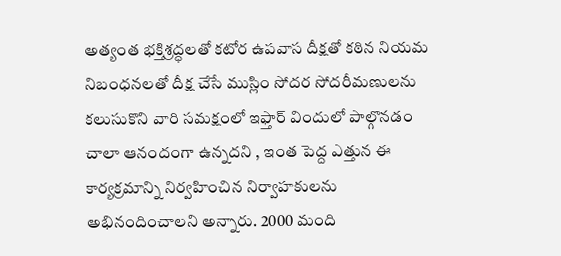అత్యంత భక్తిశ్రద్ధలతో కటోర ఉపవాస దీక్షతో కఠిన నియమ నిబంధనలతో దీక్ష చేసే ముస్లిం సోదర సోదరీమణులను కలుసుకొని వారి సమక్షంలో ఇఫ్తార్ విందులో పాల్గొనడం చాలా ఆనందంగా ఉన్నదని , ఇంత పెద్ద ఎత్తున ఈ కార్యక్రమాన్ని నిర్వహించిన నిర్వాహకులను అభినందించాలని అన్నారు. 2000 మంది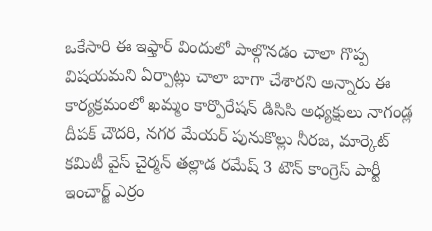ఒకేసారి ఈ ఇఫ్తార్ విందులో పాల్గొనడం చాలా గొప్ప విషయమని ఏర్పాట్లు చాలా బాగా చేశారని అన్నారు ఈ కార్యక్రమంలో ఖమ్మం కార్పొరేషన్ డిసిసి అధ్యక్షులు నాగండ్ల దీపక్ చౌదరి, నగర మేయర్ పునుకొల్లు నీరజ, మార్కెట్ కమిటీ వైస్ చైర్మన్ తల్లాడ రమేష్ 3 టౌన్ కాంగ్రెస్ పార్టీ ఇంచార్జ్ ఎర్రం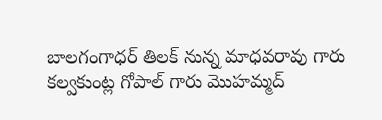బాలగంగాధర్ తిలక్ నున్న మాధవరావు గారు కల్వకుంట్ల గోపాల్ గారు మొహమ్మద్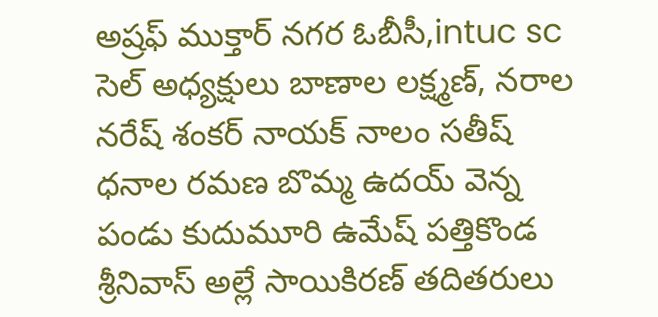అష్రఫ్ ముక్తార్ నగర ఓబీసీ,intuc sc సెల్ అధ్యక్షులు బాణాల లక్ష్మణ్, నరాల నరేష్ శంకర్ నాయక్ నాలం సతీష్ ధనాల రమణ బొమ్మ ఉదయ్ వెన్న పండు కుదుమూరి ఉమేష్ పత్తికొండ శ్రీనివాస్ అల్లే సాయికిరణ్ తదితరులు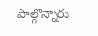పాల్గొన్నారు